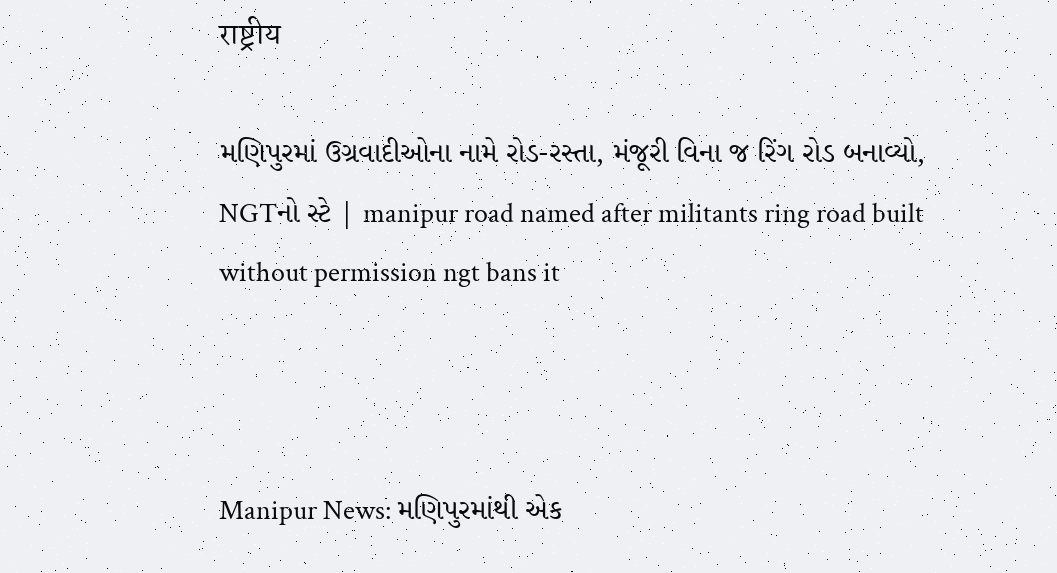राष्ट्रीय

મણિપુરમાં ઉગ્રવાદીઓના નામે રોડ-રસ્તા, મંજૂરી વિના જ રિંગ રોડ બનાવ્યો, NGTનો સ્ટે | manipur road named after militants ring road built without permission ngt bans it



Manipur News: મણિપુરમાંથી એક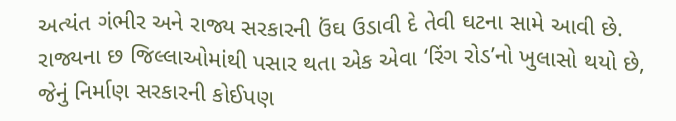અત્યંત ગંભીર અને રાજ્ય સરકારની ઉંઘ ઉડાવી દે તેવી ઘટના સામે આવી છે. રાજ્યના છ જિલ્લાઓમાંથી પસાર થતા એક એવા ‘રિંગ રોડ’નો ખુલાસો થયો છે, જેનું નિર્માણ સરકારની કોઈપણ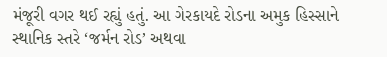મંજૂરી વગર થઈ રહ્યું હતું. આ ગેરકાયદે રોડના અમુક હિસ્સાને સ્થાનિક સ્તરે ‘જર્મન રોડ’ અથવા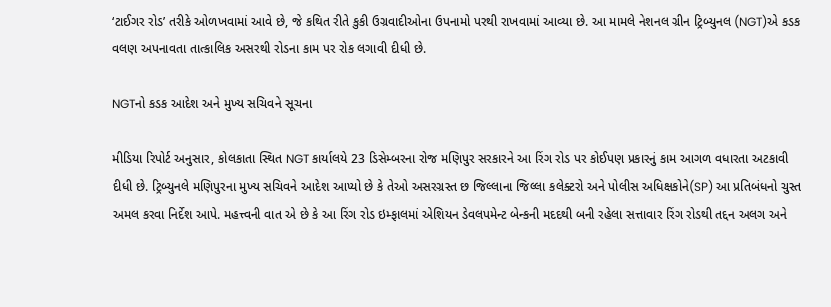‘ટાઈગર રોડ’ તરીકે ઓળખવામાં આવે છે, જે કથિત રીતે કુકી ઉગ્રવાદીઓના ઉપનામો પરથી રાખવામાં આવ્યા છે. આ મામલે નેશનલ ગ્રીન ટ્રિબ્યુનલ (NGT)એ કડક વલણ અપનાવતા તાત્કાલિક અસરથી રોડના કામ પર રોક લગાવી દીધી છે.

NGTનો કડક આદેશ અને મુખ્ય સચિવને સૂચના

મીડિયા રિપોર્ટ અનુસાર, કોલકાતા સ્થિત NGT કાર્યાલયે 23 ડિસેમ્બરના રોજ મણિપુર સરકારને આ રિંગ રોડ પર કોઈપણ પ્રકારનું કામ આગળ વધારતા અટકાવી દીધી છે. ટ્રિબ્યુનલે મણિપુરના મુખ્ય સચિવને આદેશ આપ્યો છે કે તેઓ અસરગ્રસ્ત છ જિલ્લાના જિલ્લા કલેક્ટરો અને પોલીસ અધિક્ષકોને(SP) આ પ્રતિબંધનો ચુસ્ત અમલ કરવા નિર્દેશ આપે. મહત્ત્વની વાત એ છે કે આ રિંગ રોડ ઇમ્ફાલમાં એશિયન ડેવલપમેન્ટ બેન્કની મદદથી બની રહેલા સત્તાવાર રિંગ રોડથી તદ્દન અલગ અને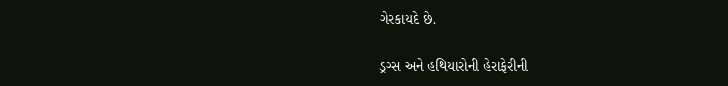ગેરકાયદે છે.

ડ્રગ્સ અને હથિયારોની હેરાફેરીની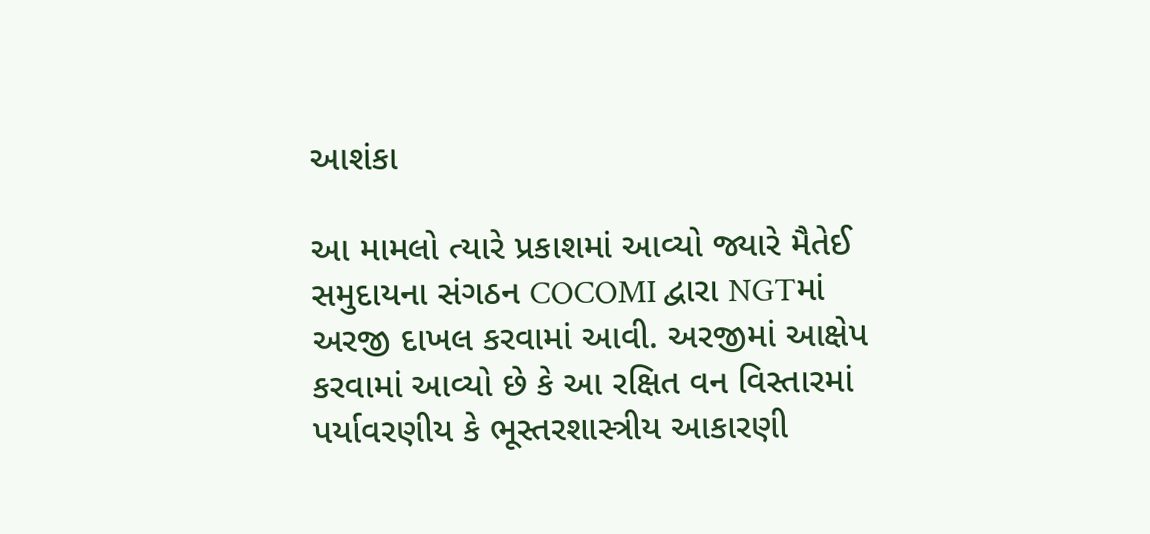આશંકા

આ મામલો ત્યારે પ્રકાશમાં આવ્યો જ્યારે મૈતેઈ સમુદાયના સંગઠન COCOMI દ્વારા NGTમાં અરજી દાખલ કરવામાં આવી. અરજીમાં આક્ષેપ કરવામાં આવ્યો છે કે આ રક્ષિત વન વિસ્તારમાં પર્યાવરણીય કે ભૂસ્તરશાસ્ત્રીય આકારણી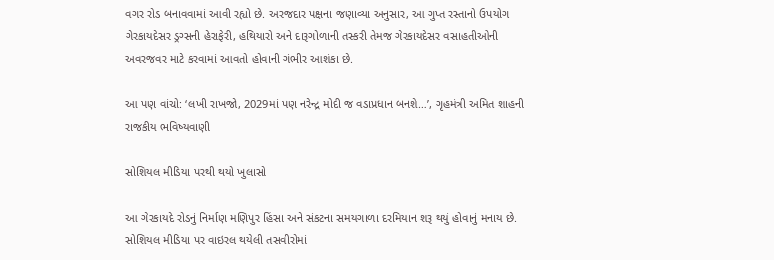વગર રોડ બનાવવામાં આવી રહ્યો છે. અરજદાર પક્ષના જણાવ્યા અનુસાર, આ ગુપ્ત રસ્તાનો ઉપયોગ ગેરકાયદેસર ડ્રગ્સની હેરાફેરી, હથિયારો અને દારૂગોળાની તસ્કરી તેમજ ગેરકાયદેસર વસાહતીઓની અવરજવર માટે કરવામાં આવતો હોવાની ગંભીર આશંકા છે.

આ પણ વાંચો: ‘લખી રાખજો, 2029માં પણ નરેન્દ્ર મોદી જ વડાપ્રધાન બનશે…’, ગૃહમંત્રી અમિત શાહની રાજકીય ભવિષ્યવાણી

સોશિયલ મીડિયા પરથી થયો ખુલાસો

આ ગેરકાયદે રોડનું નિર્માણ મણિપુર હિંસા અને સંકટના સમયગાળા દરમિયાન શરૂ થયું હોવાનું મનાય છે. સોશિયલ મીડિયા પર વાઇરલ થયેલી તસવીરોમાં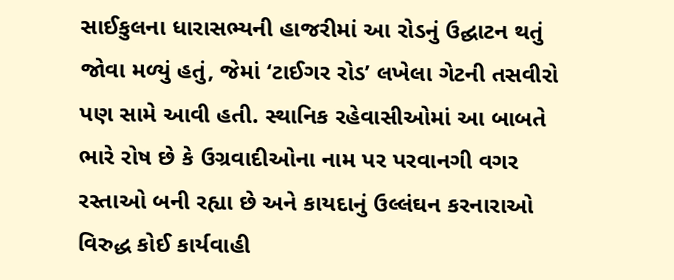સાઈકુલના ધારાસભ્યની હાજરીમાં આ રોડનું ઉદ્ઘાટન થતું જોવા મળ્યું હતું, જેમાં ‘ટાઈગર રોડ’ લખેલા ગેટની તસવીરો પણ સામે આવી હતી. સ્થાનિક રહેવાસીઓમાં આ બાબતે ભારે રોષ છે કે ઉગ્રવાદીઓના નામ પર પરવાનગી વગર રસ્તાઓ બની રહ્યા છે અને કાયદાનું ઉલ્લંઘન કરનારાઓ વિરુદ્ધ કોઈ કાર્યવાહી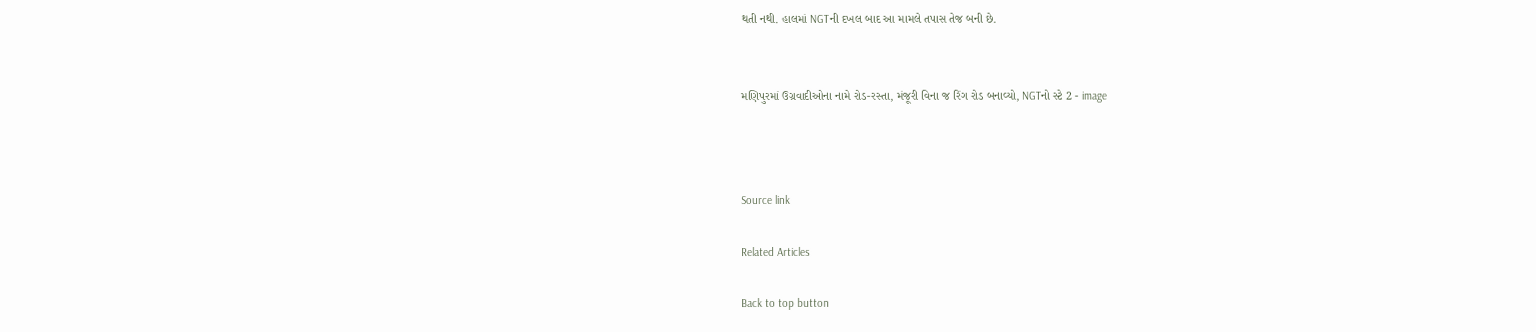થતી નથી. હાલમાં NGTની દખલ બાદ આ મામલે તપાસ તેજ બની છે.


મણિપુરમાં ઉગ્રવાદીઓના નામે રોડ-રસ્તા, મંજૂરી વિના જ રિંગ રોડ બનાવ્યો, NGTનો સ્ટે 2 - image



Source link

Related Articles

Back to top button